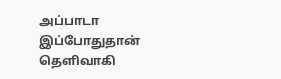அப்பாடா இப்போதுதான் தெளிவாகி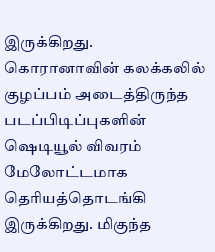இருக்கிறது. கொரானாவின் கலக்கலில் குழப்பம் அடைத்திருந்த படப்பிடிப்புகளின் ஷெடியூல் விவரம் மேலோட்டமாக தெரியத்தொடங்கி இருக்கிறது. மிகுந்த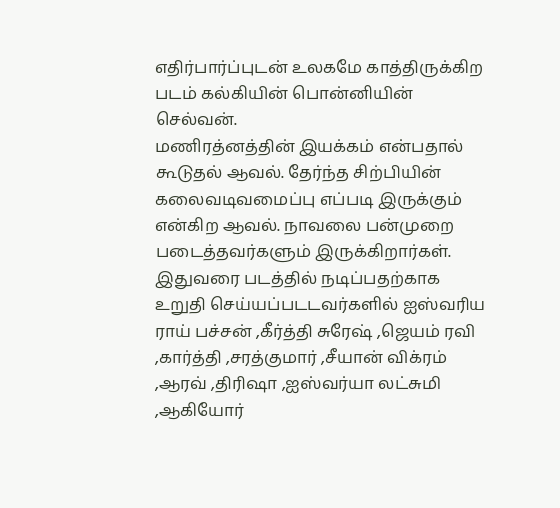எதிர்பார்ப்புடன் உலகமே காத்திருக்கிற படம் கல்கியின் பொன்னியின் செல்வன்.
மணிரத்னத்தின் இயக்கம் என்பதால் கூடுதல் ஆவல். தேர்ந்த சிற்பியின் கலைவடிவமைப்பு எப்படி இருக்கும் என்கிற ஆவல். நாவலை பன்முறை படைத்தவர்களும் இருக்கிறார்கள்.
இதுவரை படத்தில் நடிப்பதற்காக உறுதி செய்யப்படடவர்களில் ஐஸ்வரிய ராய் பச்சன் ,கீர்த்தி சுரேஷ் ,ஜெயம் ரவி ,கார்த்தி ,சரத்குமார் ,சீயான் விக்ரம் ,ஆரவ் ,திரிஷா ,ஐஸ்வர்யா லட்சுமி ,ஆகியோர்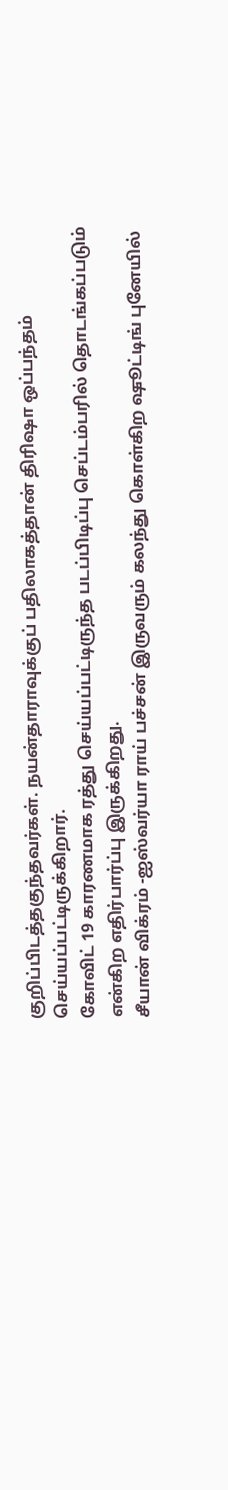குறிப்பிடத்தகுந்தவர்கள். நயன்தாராவுக்குப் பதிலாகத்தான் திரிஷா ஒப்பந்தம் செய்யப்பட்டிருக்கிறார்.
கோவிட் 19 காரணமாக ரத்து செய்யப்பட்டிருந்த படப்பிடிப்பு செப்டம்பரில் தொடங்கப்படும் என்கிற எதிர்பார்ப்பு இருக்கிறது.
சீயான் விக்ரம் -ஐஸ்வர்யா ராய் பச்சன் இருவரும் கலந்து கொள்கிற ஷூட்டிங் புனேயில்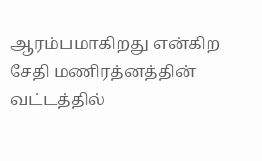ஆரம்பமாகிறது என்கிற சேதி மணிரத்னத்தின் வட்டத்தில்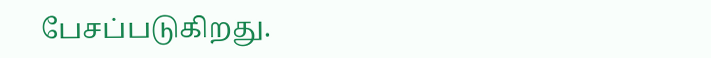பேசப்படுகிறது.